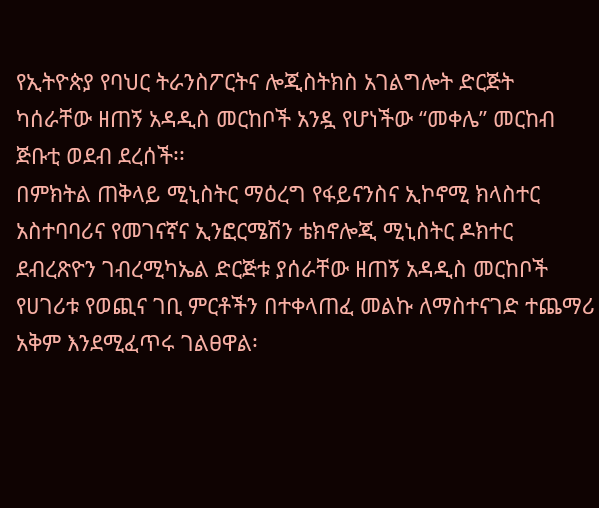የኢትዮጵያ የባህር ትራንስፖርትና ሎጂስትክስ አገልግሎት ድርጅት ካሰራቸው ዘጠኝ አዳዲስ መርከቦች አንዷ የሆነችው “መቀሌ” መርከብ ጅቡቲ ወደብ ደረሰች፡፡
በምክትል ጠቅላይ ሚኒስትር ማዕረግ የፋይናንስና ኢኮኖሚ ክላስተር አስተባባሪና የመገናኛና ኢንፎርሜሽን ቴክኖሎጂ ሚኒስትር ዶክተር ደብረጽዮን ገብረሚካኤል ድርጅቱ ያሰራቸው ዘጠኝ አዳዲስ መርከቦች የሀገሪቱ የወጪና ገቢ ምርቶችን በተቀላጠፈ መልኩ ለማስተናገድ ተጨማሪ አቅም እንደሚፈጥሩ ገልፀዋል፡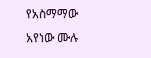የአስማማው አየነው ሙሉ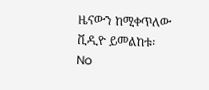ዜናውን ከሚቀጥለው ቪዲዮ ይመልከቱ፡
No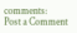comments:
Post a Comment